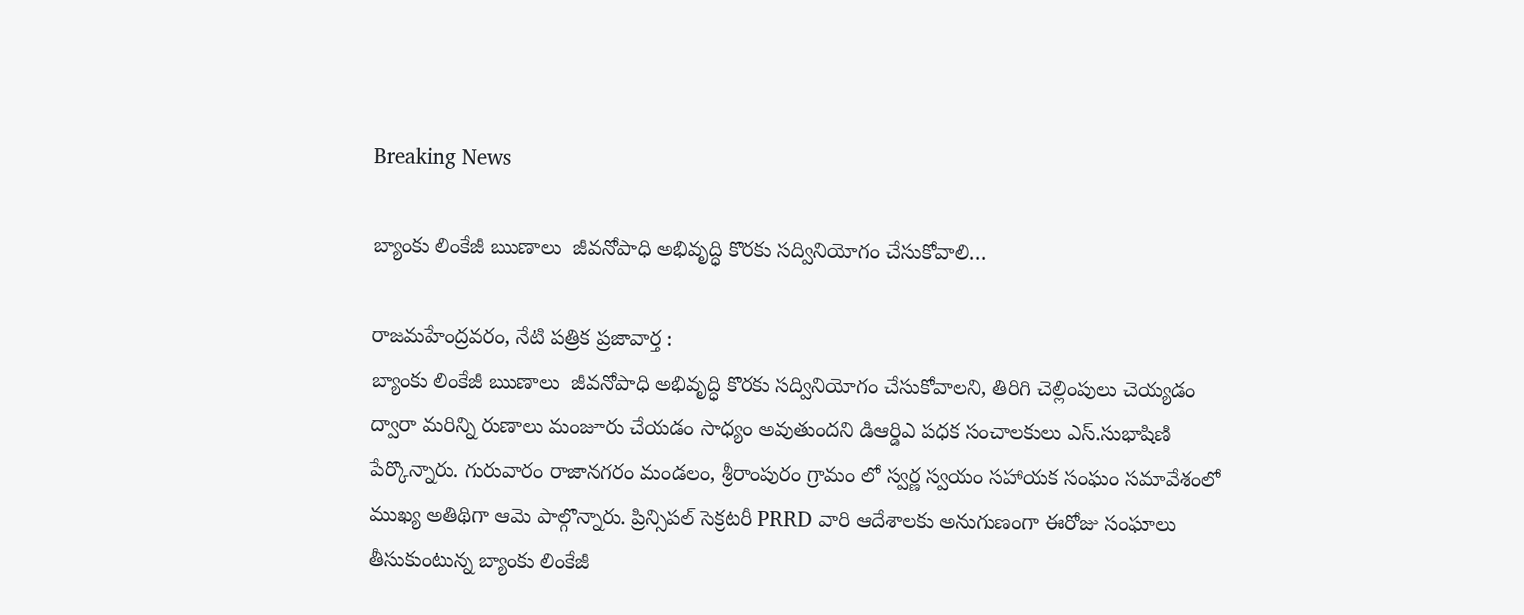Breaking News

బ్యాంకు లింకేజీ ఋణాలు  జీవనోపాధి అభివృద్ధి కొరకు సద్వినియోగం చేసుకోవాలి…

రాజమహేంద్రవరం, నేటి పత్రిక ప్రజావార్త :
బ్యాంకు లింకేజీ ఋణాలు  జీవనోపాధి అభివృద్ధి కొరకు సద్వినియోగం చేసుకోవాలని, తిరిగి చెల్లింపులు చెయ్యడం ద్వారా మరిన్ని రుణాలు మంజూరు చేయడం సాధ్యం అవుతుందని డిఆర్డిఎ పధక సంచాలకులు ఎస్.సుభాషిణి పేర్కొన్నారు. గురువారం రాజానగరం మండలం, శ్రీరాంపురం గ్రామం లో స్వర్ణ స్వయం సహాయక సంఘం సమావేశంలో ముఖ్య అతిథిగా ఆమె పాల్గొన్నారు. ప్రిన్సిపల్ సెక్రటరీ PRRD వారి ఆదేశాలకు అనుగుణంగా ఈరోజు సంఘాలు తీసుకుంటున్న బ్యాంకు లింకేజీ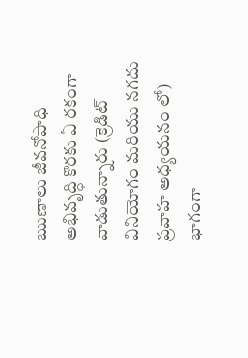ఋణాలు జీవనోపాధి అభివృద్ధి కొరకు ఏ రకంగా వాడుతున్నారు (క్రెడిట్ వినియోగం మరియు నగదు ప్రవాహ అధ్యయనం లో) భాగంగా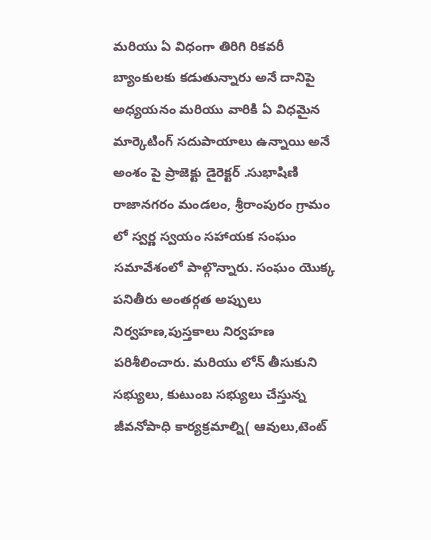మరియు ఏ విధంగా తిరిగి రికవరీ బ్యాంకులకు కడుతున్నారు అనే దానిపై అధ్యయనం మరియు వారికి ఏ విధమైన మార్కెటింగ్ సదుపాయాలు ఉన్నాయి అనే అంశం పై ప్రాజెక్టు డైరెక్టర్ .సుభాషిణి రాజానగరం మండలం, శ్రీరాంపురం గ్రామం లో స్వర్ణ స్వయం సహాయక సంఘం సమావేశంలో పాల్గొన్నారు. సంఘం యొక్క పనితీరు అంతర్గత అప్పులు నిర్వహణ,పుస్తకాలు నిర్వహణ పరిశీలించారు. మరియు లోన్ తీసుకుని సభ్యులు, కుటుంబ సభ్యులు చేస్తున్న జీవనోపాధి కార్యక్రమాల్ని( ఆవులు,టెంట్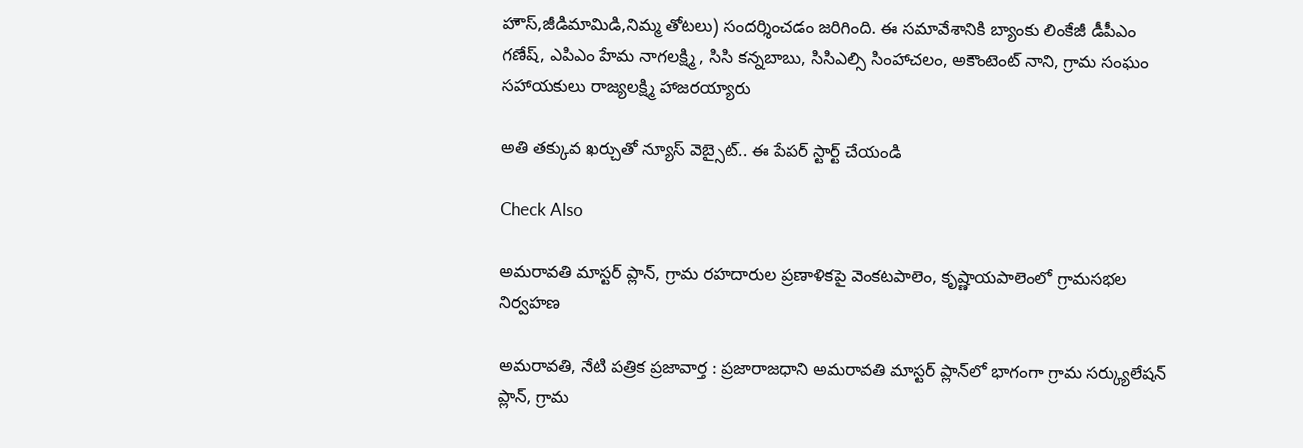హౌస్,జీడిమామిడి,నిమ్మ తోటలు) సందర్శించడం జరిగింది. ఈ సమావేశానికి బ్యాంకు లింకేజీ డీపీఎం గణేష్, ఎపిఎం హేమ నాగలక్ష్మి , సిసి కన్నబాబు, సిసిఎల్సి సింహాచలం, అకౌంటెంట్ నాని, గ్రామ సంఘం సహాయకులు రాజ్యలక్ష్మి హాజరయ్యారు

అతి తక్కువ ఖర్చుతో న్యూస్ వెబ్సైట్.. ఈ పేపర్ స్టార్ట్ చేయండి

Check Also

అమరావతి మాస్టర్ ప్లాన్, గ్రామ రహదారుల ప్రణాళికపై వెంకటపాలెం, కృష్ణాయపాలెంలో గ్రామసభల నిర్వహణ

అమరావతి, నేటి పత్రిక ప్రజావార్త : ప్రజారాజధాని అమరావతి మాస్టర్ ప్లాన్‌లో భాగంగా గ్రామ సర్క్యులేషన్ ప్లాన్, గ్రామ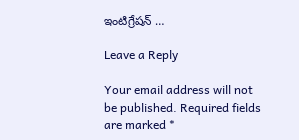ఇంటిగ్రేషన్ …

Leave a Reply

Your email address will not be published. Required fields are marked *